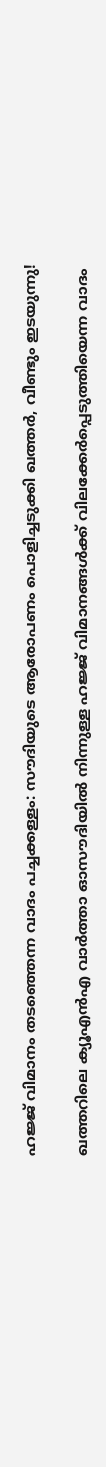ഹജ്ജ് വിമാനം തടഞ്ഞെന്ന വാദം പച്ചക്കള്ളം: സൗദിയുടെ ആരോപണം പൊളിച്ചടുക്കി ഖത്തര്‍, വീണ്ടും ഇടയുന്നു!

ഖത്തറിലെ ക്യൂഎന്‍എ വാര്‍ത്താ ഓസൗദിയില്‍ നിന്നുള്ള ഹജ്ജ് വിമാനങ്ങള്‍ക്ക് വിലക്കേര്‍പ്പെടുത്തിയെന്ന വാദം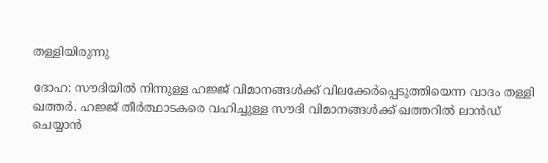തള്ളിയിരുന്നു

ദോഹ: സൗദിയില്‍ നിന്നുള്ള ഹജ്ജ് വിമാനങ്ങള്‍ക്ക് വിലക്കേര്‍പ്പെടുത്തിയെന്ന വാദം തള്ളി ഖത്തര്‍. ഹജ്ജ് തീര്‍ത്ഥാടകരെ വഹിച്ചുള്ള സൗദി വിമാനങ്ങള്‍ക്ക് ഖത്തറില്‍ ലാന്‍ഡ് ചെയ്യാന്‍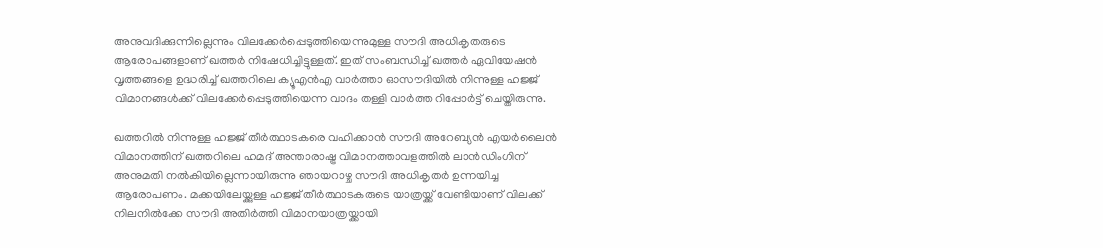അനുവദിക്കുന്നില്ലെന്നും വിലക്കേര്‍പ്പെടുത്തിയെന്നുമുള്ള സൗദി അധികൃതരുടെ ആരോപങ്ങളാണ് ഖത്തര്‍ നിഷേധിച്ചിട്ടുള്ളത്. ഇത് സംബന്ധിച്ച് ഖത്തര്‍ ഏവിയേഷന്‍ വൃത്തങ്ങളെ ഉദ്ധരിച്ച് ഖത്തറിലെ ക്യൂഎന്‍എ വാര്‍ത്താ ഓസൗദിയില്‍ നിന്നുള്ള ഹജ്ജ് വിമാനങ്ങള്‍ക്ക് വിലക്കേര്‍പ്പെടുത്തിയെന്ന വാദം തള്ളി വാര്‍ത്ത റിപ്പോര്‍ട്ട് ചെയ്തിരുന്നു.

ഖത്തറില്‍ നിന്നുള്ള ഹജ്ജ് തീര്‍ത്ഥാടകരെ വഹിക്കാന്‍ സൗദി അറേബ്യന്‍ എയര്‍ലൈന്‍ വിമാനത്തിന് ഖത്തറിലെ ഹമദ് അന്താരാഷ്ട്ര വിമാനത്താവളത്തില്‍ ലാന്‍ഡ‍ിംഗിന് അനുമതി നല്‍കിയില്ലെന്നായിരുന്നു ഞായറാഴ്ച സൗദി അധികൃതര്‍ ഉന്നയിച്ച ആരോപണം. മക്കയിലേയ്ക്കുള്ള ഹജ്ജ് തീര്‍ത്ഥാടകരുടെ യാത്രയ്ക്ക് വേണ്ടിയാണ് വിലക്ക് നിലനില്‍ക്കേ സൗദി അതിര്‍ത്തി വിമാനയാത്രയ്ക്കായി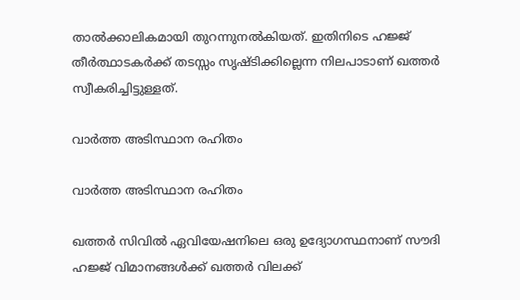താല്‍ക്കാലികമായി തുറന്നുനല്‍കിയത്. ഇതിനിടെ ഹജ്ജ് തീര്‍ത്ഥാടകര്‍ക്ക് തടസ്സം സൃഷ്ടിക്കില്ലെന്ന നിലപാടാണ് ഖത്തര്‍ സ്വീകരിച്ചിട്ടുള്ളത്.

വാര്‍ത്ത അടിസ്ഥാന രഹിതം

വാര്‍ത്ത അടിസ്ഥാന രഹിതം

ഖത്തര്‍ സിവില്‍ ഏവിയേഷനിലെ ഒരു ഉദ്യോഗസ്ഥനാണ് സൗദി ഹജ്ജ് വിമാനങ്ങള്‍ക്ക് ഖത്തര്‍ വിലക്ക്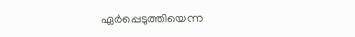ഏര്‍പ്പെടുത്തിയെന്ന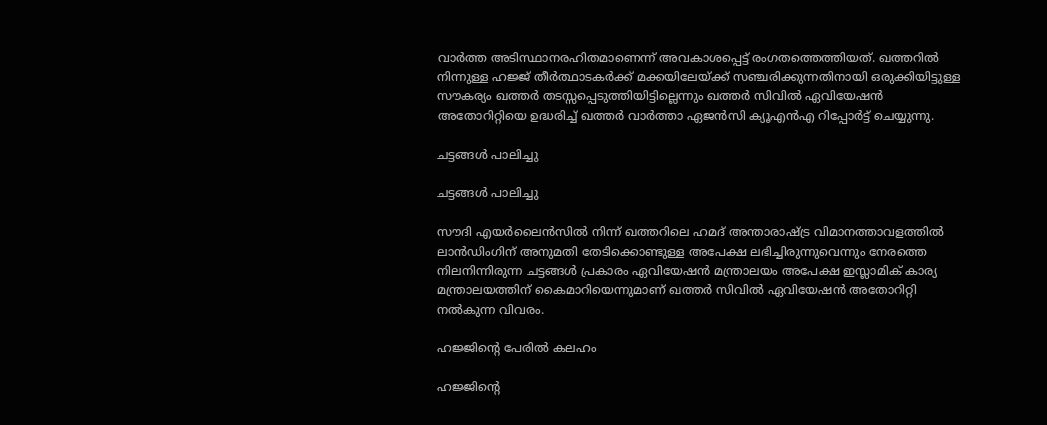വാര്‍ത്ത അടിസ്ഥാനരഹിതമാണെന്ന് അവകാശപ്പെട്ട് രംഗതത്തെത്തിയത്. ഖത്തറില്‍ നിന്നുള്ള ഹജ്ജ് തീര്‍ത്ഥാടകര്‍ക്ക് മക്കയിലേയ്ക്ക് സഞ്ചരിക്കുന്നതിനായി ഒരുക്കിയിട്ടുള്ള സൗകര്യം ഖത്തര്‍ തടസ്സപ്പെടുത്തിയിട്ടില്ലെന്നും ഖത്തര്‍ സിവില്‍ ഏവിയേഷന്‍ അതോറിറ്റിയെ ഉദ്ധരിച്ച് ഖത്തര്‍ വാര്‍ത്താ ഏജന്‍സി ക്യൂഎന്‍എ റിപ്പോര്‍ട്ട് ചെയ്യുന്നു.

ചട്ടങ്ങള്‍ പാലിച്ചു

ചട്ടങ്ങള്‍ പാലിച്ചു

സൗദി എയര്‍ലൈന്‍സില്‍ നിന്ന് ഖത്തറിലെ ഹമദ് അന്താരാഷ്ട്ര വിമാനത്താവളത്തില്‍ ലാന്‍ഡ‍ിംഗിന് അനുമതി തേടിക്കൊണ്ടുള്ള അപേക്ഷ ലഭിച്ചിരുന്നുവെന്നും നേരത്തെ നിലനിന്നിരുന്ന ചട്ടങ്ങള്‍ പ്രകാരം ഏവിയേഷന്‍ മന്ത്രാലയം അപേക്ഷ ഇസ്ലാമിക് കാര്യ മന്ത്രാലയത്തിന് കൈമാറിയെന്നുമാണ് ഖത്തര്‍ സിവില്‍ ഏവിയേഷന്‍ അതോറിറ്റി നല്‍കുന്ന വിവരം.

ഹജ്ജിന്‍റെ പേരില്‍ കലഹം

ഹജ്ജിന്‍റെ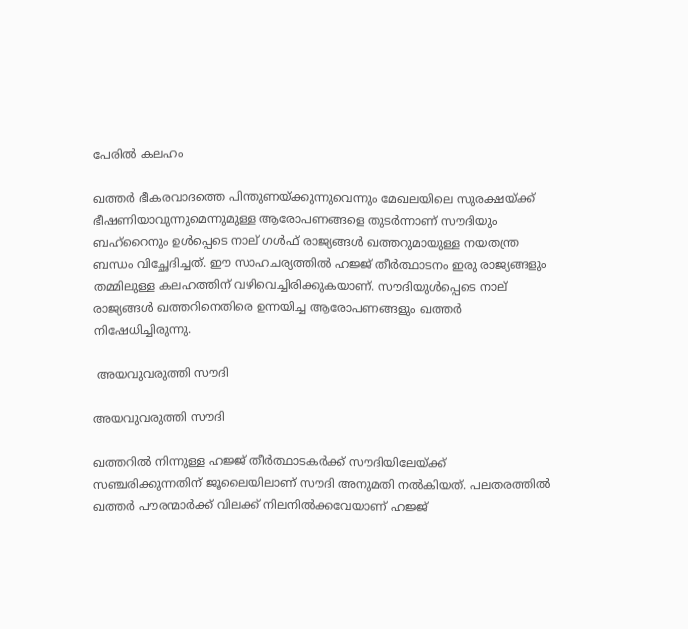പേരില്‍ കലഹം

ഖത്തര്‍‌ ഭീകരവാദത്തെ പിന്തുണയ്ക്കുന്നുവെന്നും മേഖലയിലെ സുരക്ഷയ്ക്ക് ഭീഷണിയാവുന്നുമെന്നുമുള്ള ആരോപണങ്ങളെ തുടര്‍ന്നാണ് സൗദിയും ബഹ്റൈനും ഉള്‍പ്പെടെ നാല് ഗള്‍ഫ് രാജ്യങ്ങള്‍ ഖത്തറുമായുള്ള നയതന്ത്ര ബന്ധം വിച്ഛേദിച്ചത്. ഈ സാഹചര്യത്തില്‍ ഹജ്ജ് തീര്‍ത്ഥാടനം ഇരു രാജ്യങ്ങളും തമ്മിലുള്ള കലഹത്തിന് വഴിവെച്ചിരിക്കുകയാണ്. സൗദിയുള്‍പ്പെടെ നാല് രാജ്യങ്ങള്‍ ഖത്തറിനെതിരെ ഉന്നയിച്ച ആരോപണങ്ങളും ഖത്തര്‍ നിഷേധിച്ചിരുന്നു.

 അയവുവരുത്തി സൗദി

അയവുവരുത്തി സൗദി

ഖത്തറില്‍ നിന്നുള്ള ഹജ്ജ് തീര്‍ത്ഥാടകര്‍ക്ക് സൗദിയിലേയ്ക്ക് സഞ്ചരിക്കുന്നതിന് ജൂലൈയിലാണ് സൗദി അനുമതി നല്‍കിയത്. പലതരത്തില്‍ ഖത്തര്‍ പൗരന്മാര്‍ക്ക് വിലക്ക് നിലനില്‍ക്കവേയാണ് ഹജ്ജ്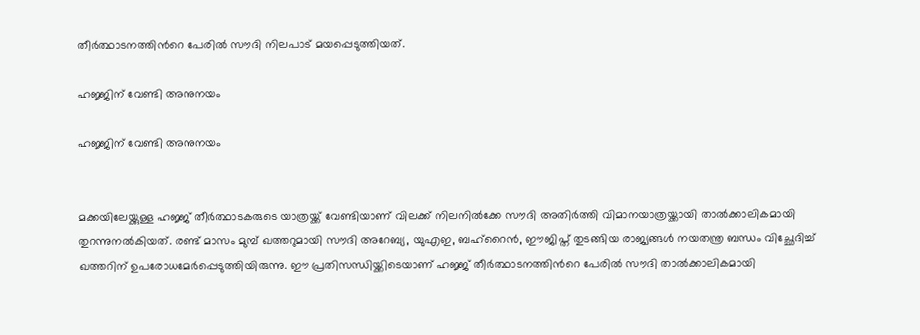തീര്‍ത്ഥാടനത്തിന്‍റെ പേരില്‍ സൗദി നിലപാട് മയപ്പെടുത്തിയത്.

ഹജ്ജിന് വേണ്ടി അനുനയം ‌

ഹജ്ജിന് വേണ്ടി അനുനയം ‌


മക്കയിലേയ്ക്കുള്ള ഹജ്ജ് തീര്‍ത്ഥാടകരുടെ യാത്രയ്ക്ക് വേണ്ടിയാണ് വിലക്ക് നിലനില്‍ക്കേ സൗദി അതിര്‍ത്തി വിമാനയാത്രയ്ക്കായി താല്‍ക്കാലികമായി തുറന്നുനല്‍കിയത്. രണ്ട് മാസം മുമ്പ് ഖത്തറുമായി സൗദി അറേബ്യ, യുഎഇ, ബഹ്റൈന്‍, ഈജിപ്ത് തുടങ്ങിയ രാജ്യങ്ങള്‍ നയതന്ത്ര ബന്ധം വിച്ഛേദിച്ച് ഖത്തറിന് ഉപരോധമേര്‍പ്പെടുത്തിയിരുന്നു. ഈ പ്രതിസന്ധിയ്ക്കിടെയാണ് ഹജ്ജ് തീര്‍ത്ഥാടനത്തിന്‍റെ പേരില്‍ സൗദി താല്‍ക്കാലികമായി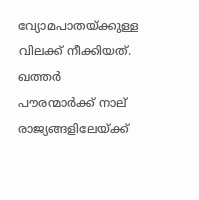വ്യോമപാതയ്ക്കുള്ള വിലക്ക് നീക്കിയത്. ഖത്തര്‍ പൗരന്മാര്‍ക്ക് നാല് രാജ്യങ്ങളിലേയ്ക്ക്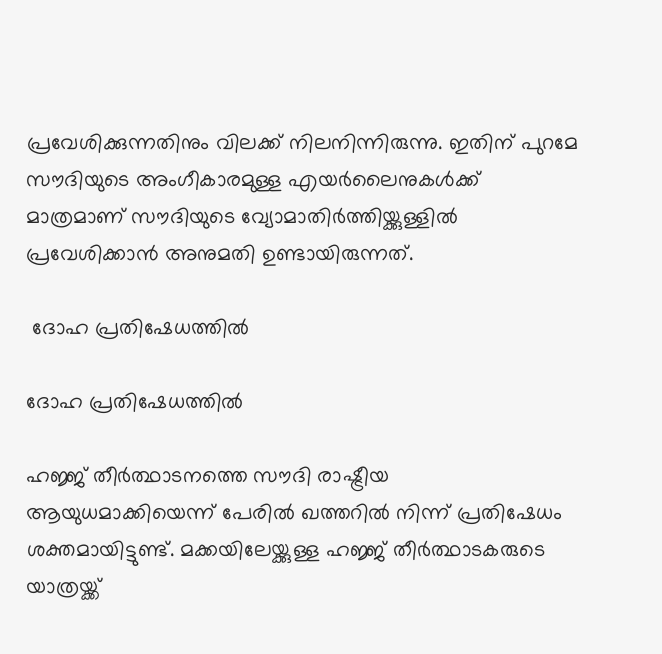പ്രവേശിക്കുന്നതിനും വിലക്ക് നിലനിന്നിരുന്നു. ഇതിന് പുറമേ സൗദിയുടെ അംഗീകാരമുള്ള എയര്‍ലൈനുകള്‍ക്ക് മാത്രമാണ് സൗദിയുടെ വ്യോമാതിര്‍ത്തിയ്ക്കുള്ളില്‍ പ്രവേശിക്കാന്‍ അനുമതി ഉണ്ടായിരുന്നത്.

 ദോഹ പ്രതിഷേധത്തില്‍

ദോഹ പ്രതിഷേധത്തില്‍

ഹജ്ജ് തീര്‍ത്ഥാടനത്തെ സൗദി രാഷ്ട്രീയ ആയുധമാക്കിയെന്ന് പേരില്‍ ഖത്തറില്‍ നിന്ന് പ്രതിഷേധം ശക്തമായിട്ടുണ്ട്. മക്കയിലേയ്ക്കുള്ള ഹജ്ജ് തീര്‍ത്ഥാടകരുടെ യാത്രയ്ക്ക്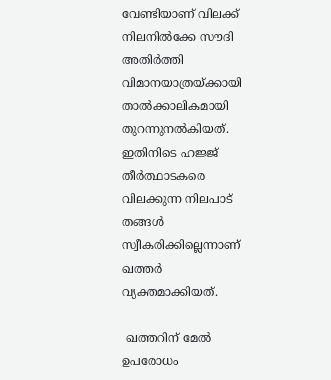വേണ്ടിയാണ് വിലക്ക് നിലനില്‍ക്കേ സൗദി അതിര്‍ത്തി വിമാനയാത്രയ്ക്കായി താല്‍ക്കാലികമായി തുറന്നുനല്‍കിയത്. ഇതിനിടെ ഹജ്ജ് തീര്‍ത്ഥാടകരെ വിലക്കുന്ന നിലപാട് തങ്ങള്‍ സ്വീകരിക്കില്ലെന്നാണ് ഖത്തര്‍ വ്യക്തമാക്കിയത്.

 ഖത്തറിന് മേല്‍ ഉപരോധം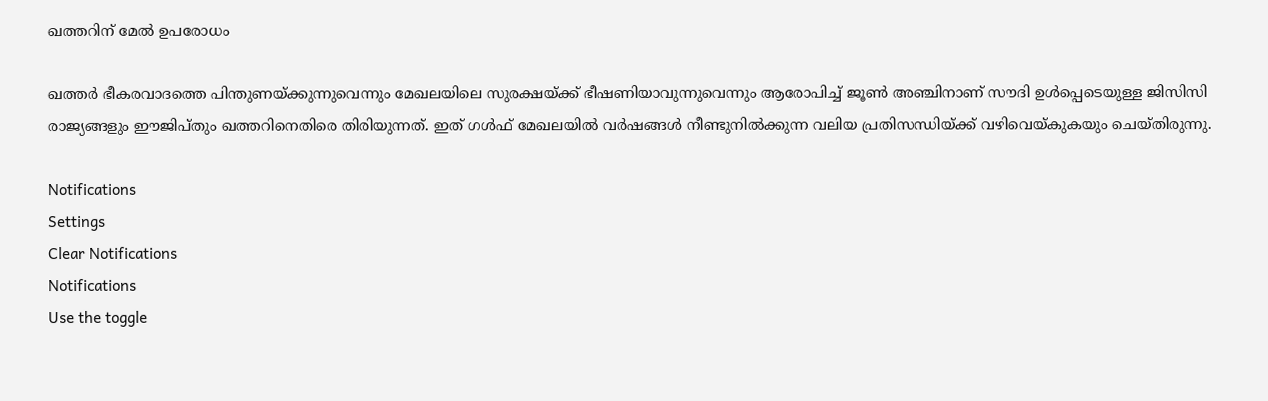ഖത്തറിന് മേല്‍ ഉപരോധം

ഖത്തര്‍ ഭീകരവാദത്തെ പിന്തുണയ്ക്കുന്നുവെന്നും മേഖലയിലെ സുരക്ഷയ്ക്ക് ഭീഷണിയാവുന്നുവെന്നും ആരോപിച്ച് ജൂണ്‍ അ‍ഞ്ചിനാണ് സൗദി ഉള്‍പ്പെടെയുള്ള ജിസിസി രാജ്യങ്ങളും ഈജിപ്തും ഖത്തറിനെതിരെ തിരിയുന്നത്. ഇത് ഗള്‍ഫ് മേഖലയില്‍ വര്‍ഷങ്ങള്‍ നീണ്ടുനില്‍ക്കുന്ന വലിയ പ്രതിസന്ധിയ്ക്ക് വഴിവെയ്കുകയും ചെയ്തിരുന്നു.

Notifications
Settings
Clear Notifications
Notifications
Use the toggle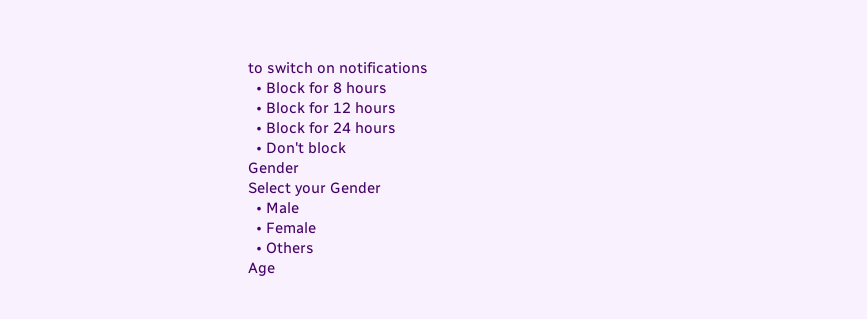to switch on notifications
  • Block for 8 hours
  • Block for 12 hours
  • Block for 24 hours
  • Don't block
Gender
Select your Gender
  • Male
  • Female
  • Others
Age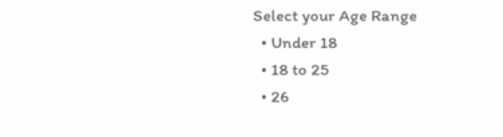Select your Age Range
  • Under 18
  • 18 to 25
  • 26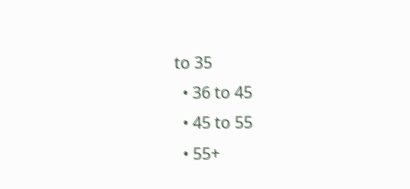to 35
  • 36 to 45
  • 45 to 55
  • 55+